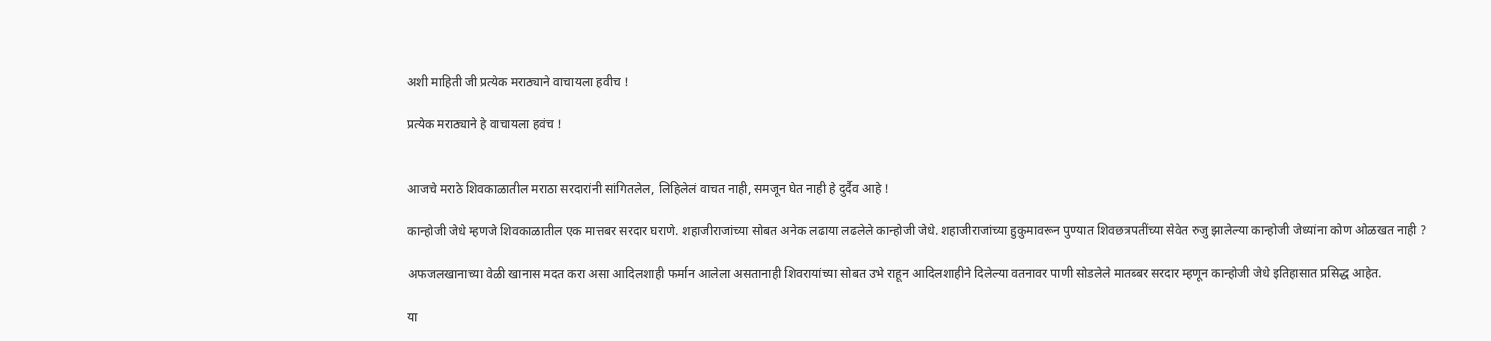अशी माहिती जी प्रत्येक मराठ्याने वाचायला हवीच !

प्रत्येक मराठ्याने हे वाचायला हवंच !


आजचे मराठे शिवकाळातील मराठा सरदारांनी सांगितलेल, लिहिलेलं वाचत नाही, समजून घेत नाही हे दुर्दैव आहे !

कान्होजी जेधे म्हणजे शिवकाळातील एक मात्तबर सरदार घराणे. शहाजीराजांच्या सोबत अनेक लढाया लढलेले कान्होजी जेधे. शहाजीराजांच्या हुकुमावरून पुण्यात शिवछत्रपतींच्या सेवेत रुजु झालेल्या कान्होजी जेध्यांना कोण ओळखत नाही ?

अफजलखानाच्या वेळी खानास मदत करा असा आदिलशाही फर्मान आलेला असतानाही शिवरायांच्या सोबत उभे राहून आदिलशाहीने दिलेल्या वतनावर पाणी सोडलेले मातब्बर सरदार म्हणून कान्होजी जेधे इतिहासात प्रसिद्ध आहेत.

या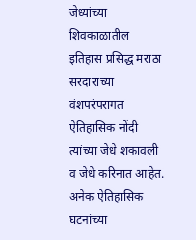जेध्यांच्या शिवकाळातील इतिहास प्रसिद्ध मराठा सरदाराच्या वंशपरंपरागत ऐतिहासिक नोंदी त्यांच्या जेधे शकावली व जेधे करिनात आहेत. अनेक ऐतिहासिक घटनांच्या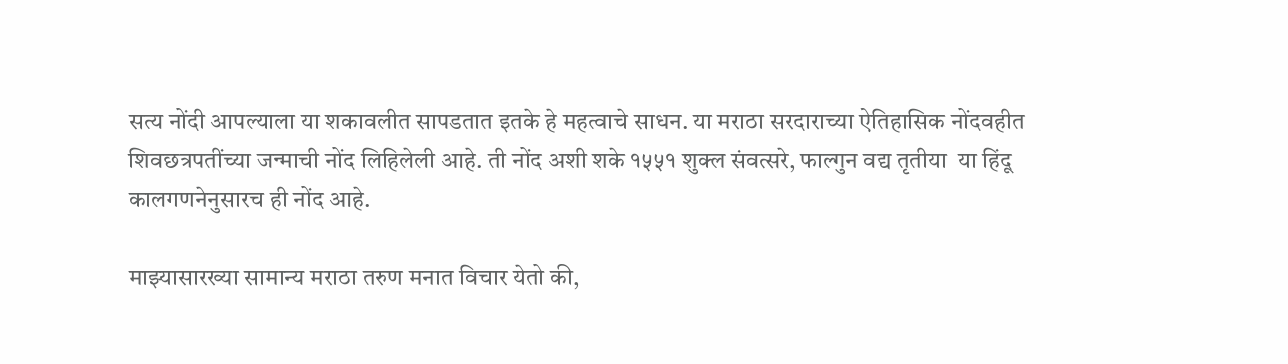सत्य नोंदी आपल्याला या शकावलीत सापडतात इतके हे महत्वाचे साधन. या मराठा सरदाराच्या ऐतिहासिक नोंदवहीत शिवछत्रपतींच्या जन्माची नोंद लिहिलेली आहे. ती नोंद अशी शके १५५१ शुक्ल संवत्सरे, फाल्गुन वद्य तृतीया  या हिंदू कालगणनेनुसारच ही नोंद आहे.

माझ्यासारख्या सामान्य मराठा तरुण मनात विचार येतो की,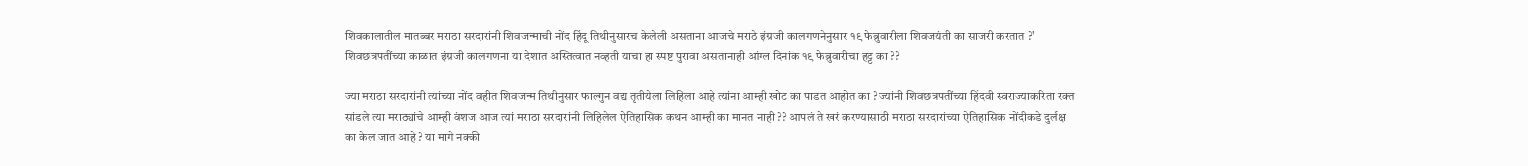शिवकालातील मातब्बर मराठा सरदारांनी शिवजन्माची नोंद हिंदू तिथीनुसारच केलेली असताना आजचे मराठे इंग्रजी कालगणनेनुसार १९ फेब्रुवारीला शिवजयंती का साजरी करतात ?' शिवछत्रपतींच्या काळात इंग्रजी कालगणना या देशात अस्तित्वात नव्हती याचा हा स्पष्ट पुरावा असतानाही आंग्ल दिनांक १९ फेब्रुवारीचा हट्ट का ??

ज्या मराठा सरदारांनी त्यांच्या नोंद वहीत शिवजन्म तिथीनुसार फाल्गुन वद्य तृतीयेला लिहिला आहे त्यांना आम्ही खोट का पाडत आहोत का ? ज्यांनी शिवछत्रपतींच्या हिंदवी स्वराज्याकरिता रक्त सांडले त्या मराठ्यांचे आम्ही वंशज आज त्यां मराठा सरदारांनी लिहिलेल ऐतिहासिक कथन आम्ही का मानत नाही ?? आपलं ते खरं करण्यासाठी मराठा सरदारांच्या ऐतिहासिक नोंदीकडे दुर्लक्ष का केल जात आहे ? या मागे नक्की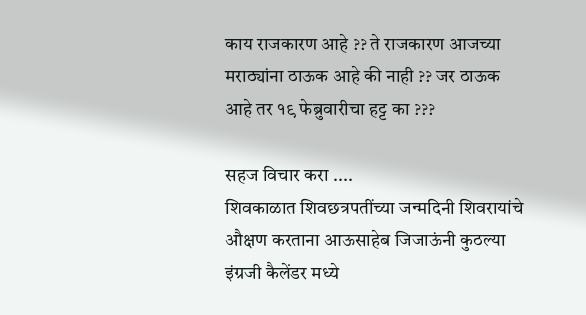काय राजकारण आहे ?? ते राजकारण आजच्या मराठ्यांना ठाऊक आहे की नाही ?? जर ठाऊक आहे तर १९ फेब्रुवारीचा हट्ट का ???

सहज विचार करा ....
शिवकाळात शिवछत्रपतींच्या जन्मदिनी शिवरायांचे औक्षण करताना आऊसाहेब जिजाऊंनी कुठल्या इंग्रजी कैलेंडर मध्ये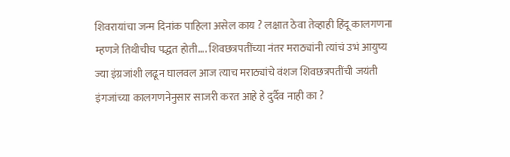शिवरायांचा जन्म दिनांक पाहिला असेल काय ? लक्षात ठेवा तेव्हाही हिंदू कालगणना म्हणजे तिथीचीच पद्धत होती.... शिवछत्रपतींच्या नंतर मराठ्यांनी त्यांचं उभं आयुष्य ज्या इंग्रजांशी लढून घालवल आज त्याच मराठ्यांचे वंशज शिवछत्रपतींची जयंती इंगजांच्या कालगणनेनुसार साजरी करत आहे हे दुर्दैव नाही का ?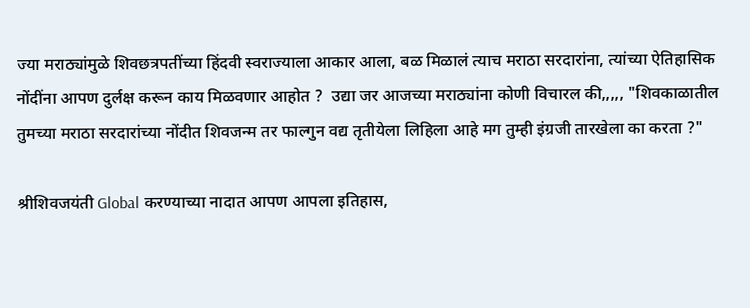ज्या मराठ्यांमुळे शिवछत्रपतींच्या हिंदवी स्वराज्याला आकार आला, बळ मिळालं त्याच मराठा सरदारांना, त्यांच्या ऐतिहासिक नोंदींना आपण दुर्लक्ष करून काय मिळवणार आहोत ?  उद्या जर आजच्या मराठ्यांना कोणी विचारल की,,,,, "शिवकाळातील तुमच्या मराठा सरदारांच्या नोंदीत शिवजन्म तर फाल्गुन वद्य तृतीयेला लिहिला आहे मग तुम्ही इंग्रजी तारखेला का करता ?"

श्रीशिवजयंती Global करण्याच्या नादात आपण आपला इतिहास,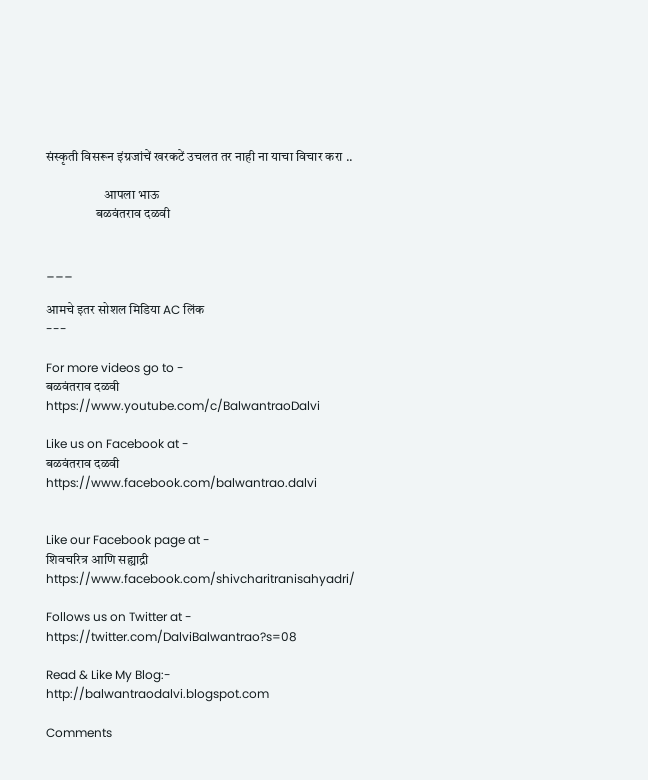संस्कृती विसरून इंग्रजांचें खरकटें उचलत तर नाही ना याचा विचार करा ..

                      आपला भाऊ
                   बळवंतराव दळवी


___

आमचे इतर सोशल मिडिया AC लिंक
---

For more videos go to -
बळवंतराव दळवी
https://www.youtube.com/c/BalwantraoDalvi

Like us on Facebook at -
बळवंतराव दळवी
https://www.facebook.com/balwantrao.dalvi


Like our Facebook page at -
शिवचरित्र आणि सह्याद्री
https://www.facebook.com/shivcharitranisahyadri/

Follows us on Twitter at -
https://twitter.com/DalviBalwantrao?s=08

Read & Like My Blog:-
http://balwantraodalvi.blogspot.com

Comments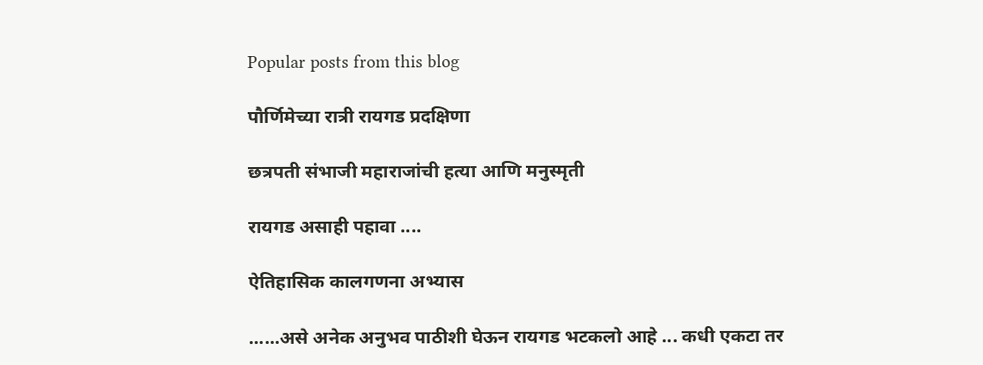Popular posts from this blog

पौर्णिमेच्या रात्री रायगड प्रदक्षिणा

छत्रपती संभाजी महाराजांची हत्या आणि मनुस्मृती

रायगड असाही पहावा ....

ऐतिहासिक कालगणना अभ्यास

......असे अनेक अनुभव पाठीशी घेऊन रायगड भटकलो आहे ... कधी एकटा तर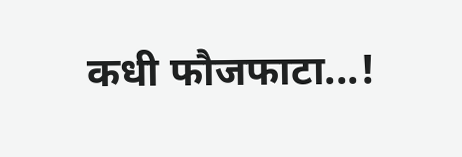कधी फौजफाटा...!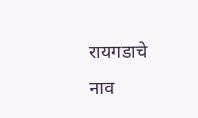रायगडाचे नाव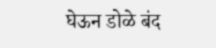घेऊन डोळे बंद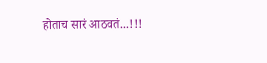होताच सारं आठवतं...!!!